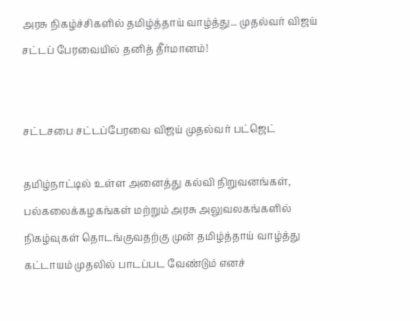அரசு நிகழ்ச்சிகளில் தமிழ்த்தாய் வாழ்த்து... முதல்வர் விஜய் சட்டப் பேரவையில் தனித் தீர்மானம்!


சட்டசபை சட்டப்பேரவை விஜய் முதல்வர் பட்ஜெட்

தமிழ்நாட்டில் உள்ள அனைத்து கல்வி நிறுவனங்கள், பல்கலைக்கழகங்கள் மற்றும் அரசு அலுவலகங்களில் நிகழ்வுகள் தொடங்குவதற்கு முன் தமிழ்த்தாய் வாழ்த்து கட்டாயம் முதலில் பாடப்பட வேண்டும் எனச்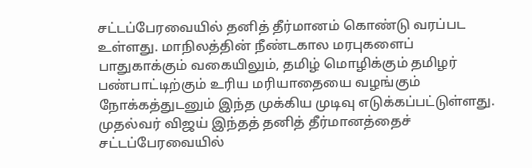சட்டப்பேரவையில் தனித் தீர்மானம் கொண்டு வரப்பட உள்ளது. மாநிலத்தின் நீண்டகால மரபுகளைப் பாதுகாக்கும் வகையிலும், தமிழ் மொழிக்கும் தமிழர் பண்பாட்டிற்கும் உரிய மரியாதையை வழங்கும் நோக்கத்துடனும் இந்த முக்கிய முடிவு எடுக்கப்பட்டுள்ளது. முதல்வர் விஜய் இந்தத் தனித் தீர்மானத்தைச் சட்டப்பேரவையில்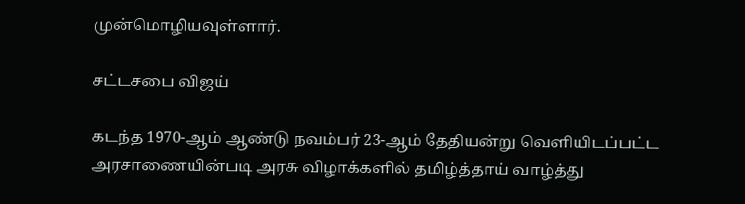முன்மொழியவுள்ளார்.

சட்டசபை விஜய்

கடந்த 1970-ஆம் ஆண்டு நவம்பர் 23-ஆம் தேதியன்று வெளியிடப்பட்ட அரசாணையின்படி அரசு விழாக்களில் தமிழ்த்தாய் வாழ்த்து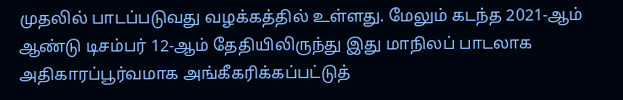முதலில் பாடப்படுவது வழக்கத்தில் உள்ளது. மேலும் கடந்த 2021-ஆம் ஆண்டு டிசம்பர் 12-ஆம் தேதியிலிருந்து இது மாநிலப் பாடலாக அதிகாரப்பூர்வமாக அங்கீகரிக்கப்பட்டுத்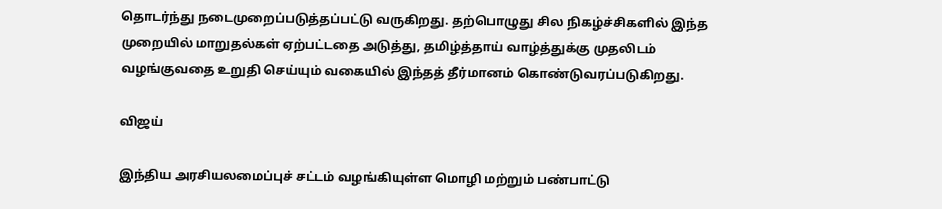தொடர்ந்து நடைமுறைப்படுத்தப்பட்டு வருகிறது. தற்பொழுது சில நிகழ்ச்சிகளில் இந்த முறையில் மாறுதல்கள் ஏற்பட்டதை அடுத்து, தமிழ்த்தாய் வாழ்த்துக்கு முதலிடம் வழங்குவதை உறுதி செய்யும் வகையில் இந்தத் தீர்மானம் கொண்டுவரப்படுகிறது.

விஜய்

இந்திய அரசியலமைப்புச் சட்டம் வழங்கியுள்ள மொழி மற்றும் பண்பாட்டு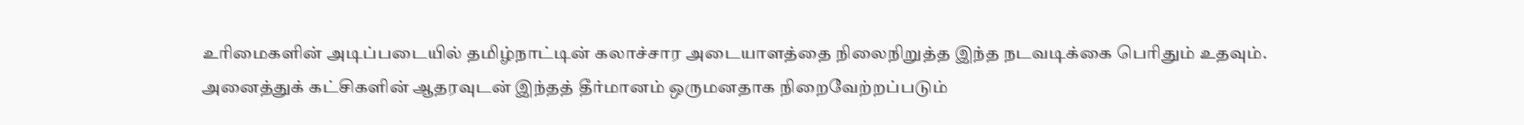உரிமைகளின் அடிப்படையில் தமிழ்நாட்டின் கலாச்சார அடையாளத்தை நிலைநிறுத்த இந்த நடவடிக்கை பெரிதும் உதவும். அனைத்துக் கட்சிகளின் ஆதரவுடன் இந்தத் தீர்மானம் ஒருமனதாக நிறைவேற்றப்படும்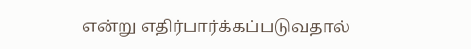என்று எதிர்பார்க்கப்படுவதால்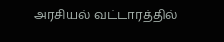அரசியல் வட்டாரத்தில்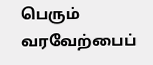பெரும் வரவேற்பைப்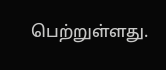பெற்றுள்ளது.